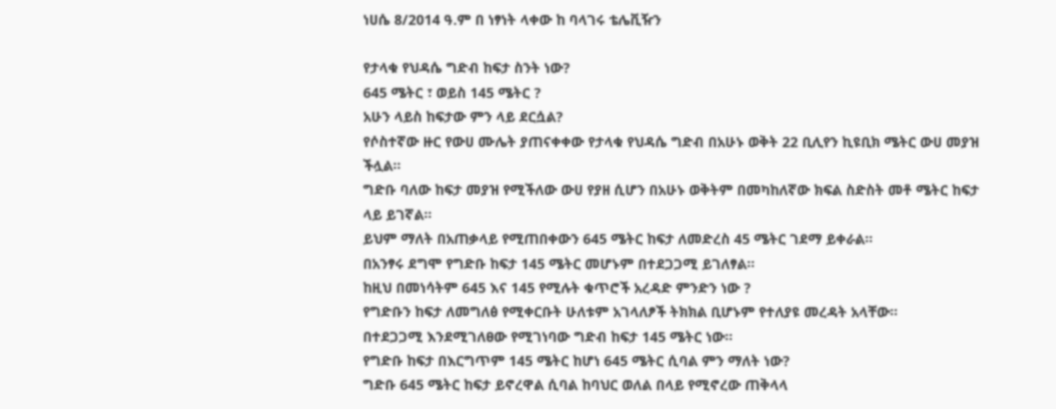ነሀሴ 8/2014 ዓ.ም በ ነፃነት ላቀው ከ ባላገሩ ቴሌቪዥን

የታላቁ የህዳሴ ግድብ ከፍታ ስንት ነው?
645 ሜትር ፣ ወይስ 145 ሜትር ?
አሁን ላይስ ከፍታው ምን ላይ ደርሷል?
የሶስተኛው ዙር የውሀ ሙሌት ያጠናቀቀው የታላቁ የህዳሴ ግድብ በአሁኑ ወቅት 22 ቢሊየን ኪዩቢክ ሜትር ውሀ መያዝ ችሏል።
ግድቡ ባለው ከፍታ መያዝ የሚችለው ውሀ የያዘ ሲሆን በአሁኑ ወቅትም በመካከለኛው ክፍል ስድስት መቶ ሜትር ከፍታ ላይ ይገኛል።
ይህም ማለት በአጠቃላይ የሚጠበቀውን 645 ሜትር ከፍታ ለመድረስ 45 ሜትር ገደማ ይቀራል።
በአንፃሩ ደግሞ የግድቡ ከፍታ 145 ሜትር መሆኑም በተደጋጋሚ ይገለፃል።
ከዚህ በመነሳትም 645 እና 145 የሚሉት ቁጥሮች አረዳድ ምንድን ነው ?
የግድቡን ከፍታ ለመግለፅ የሚቀርቡት ሁለቱም አገላለፆች ትክክል ቢሆኑም የተለያዩ መረዳት አላቸው።
በተደጋጋሚ እንደሚገለፀው የሚገነባው ግድብ ከፍታ 145 ሜትር ነው።
የግድቡ ከፍታ በእርግጥም 145 ሜትር ከሆነ 645 ሜትር ሲባል ምን ማለት ነው?
ግድቡ 645 ሜትር ከፍታ ይኖረዋል ሲባል ከባህር ወለል በላይ የሚኖረው ጠቅላላ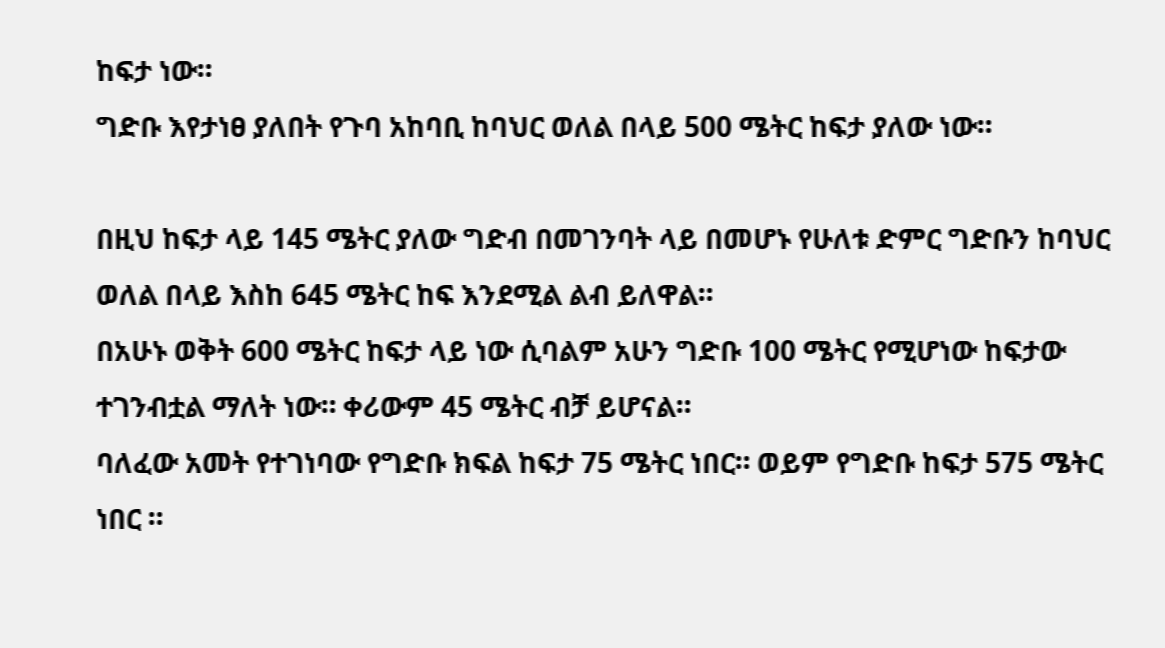ከፍታ ነው።
ግድቡ እየታነፀ ያለበት የጉባ አከባቢ ከባህር ወለል በላይ 500 ሜትር ከፍታ ያለው ነው።

በዚህ ከፍታ ላይ 145 ሜትር ያለው ግድብ በመገንባት ላይ በመሆኑ የሁለቱ ድምር ግድቡን ከባህር ወለል በላይ እስከ 645 ሜትር ከፍ እንደሚል ልብ ይለዋል።
በአሁኑ ወቅት 600 ሜትር ከፍታ ላይ ነው ሲባልም አሁን ግድቡ 100 ሜትር የሚሆነው ከፍታው ተገንብቷል ማለት ነው። ቀሪውም 45 ሜትር ብቻ ይሆናል።
ባለፈው አመት የተገነባው የግድቡ ክፍል ከፍታ 75 ሜትር ነበር። ወይም የግድቡ ከፍታ 575 ሜትር ነበር ።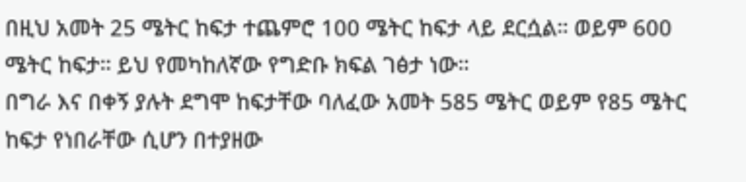በዚህ አመት 25 ሜትር ከፍታ ተጨምሮ 100 ሜትር ከፍታ ላይ ደርሷል። ወይም 600 ሜትር ከፍታ። ይህ የመካከለኛው የግድቡ ክፍል ገፅታ ነው።
በግራ እና በቀኝ ያሉት ደግሞ ከፍታቸው ባለፈው አመት 585 ሜትር ወይም የ85 ሜትር ከፍታ የነበራቸው ሲሆን በተያዘው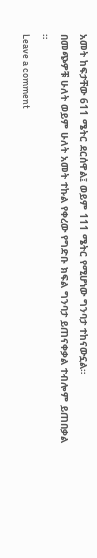አመት ከፍታቸው 611 ሜትር ደርሰዋል፤ ወይም 111 ሜትር የሚሆነው ግንባታ ተከናውኗል።
በመጭዎቹ ሁለት ወይም ሁለት አመት ተኩል የቀረው የግድቡ ክፍል ግንባታ ይጠናቀቃል ተብሎም ይጠበቃል ።
Leave a comment